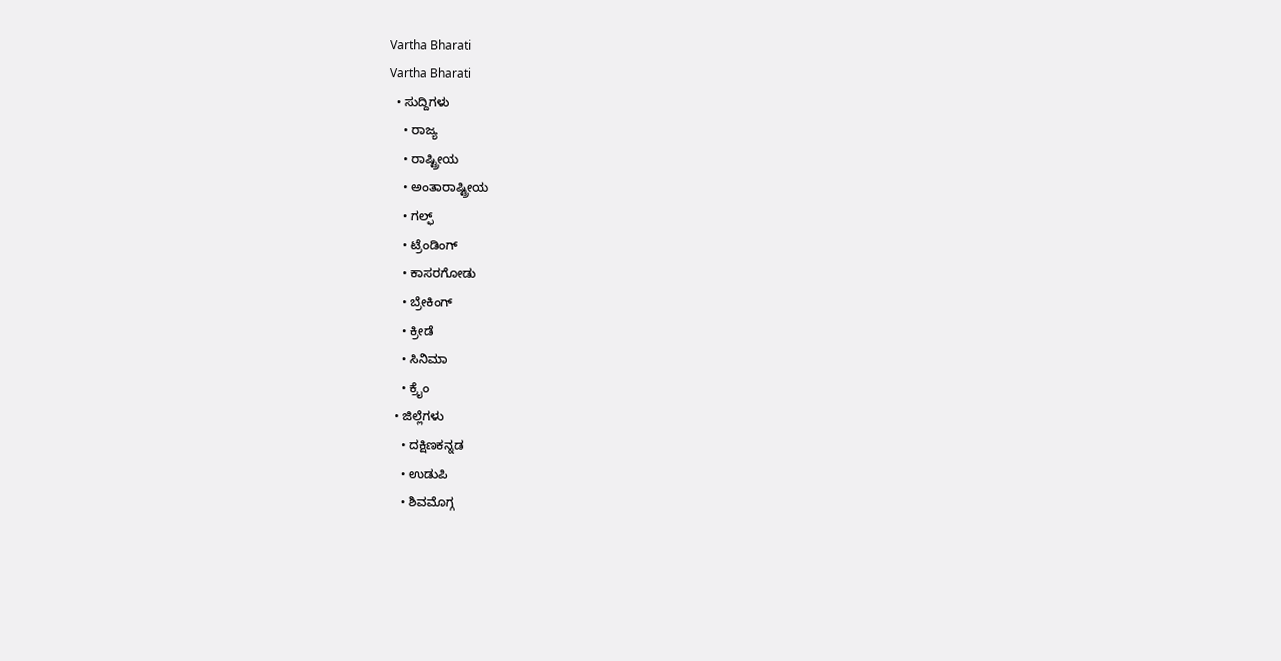Vartha Bharati
Vartha Bharati
  • ಸುದ್ದಿಗಳು
    • ರಾಜ್ಯ
    • ರಾಷ್ಟ್ರೀಯ
    • ಅಂತಾರಾಷ್ಟ್ರೀಯ
    • ಗಲ್ಫ್
    • ಟ್ರೆಂಡಿಂಗ್
    • ಕಾಸರಗೋಡು
    • ಬ್ರೇಕಿಂಗ್
    • ಕ್ರೀಡೆ
    • ಸಿನಿಮಾ
    • ಕ್ರೈಂ
  • ಜಿಲ್ಲೆಗಳು
    • ದಕ್ಷಿಣಕನ್ನಡ
    • ಉಡುಪಿ
    • ಶಿವಮೊಗ್ಗ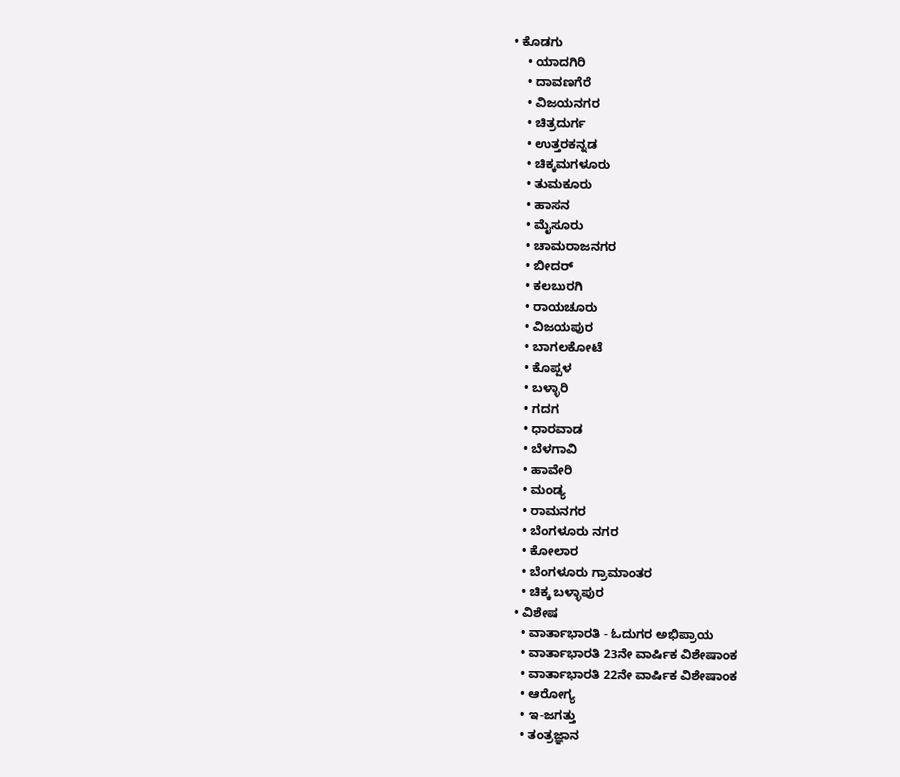• ಕೊಡಗು
    • ಯಾದಗಿರಿ
    • ದಾವಣಗೆರೆ
    • ವಿಜಯನಗರ
    • ಚಿತ್ರದುರ್ಗ
    • ಉತ್ತರಕನ್ನಡ
    • ಚಿಕ್ಕಮಗಳೂರು
    • ತುಮಕೂರು
    • ಹಾಸನ
    • ಮೈಸೂರು
    • ಚಾಮರಾಜನಗರ
    • ಬೀದರ್‌
    • ಕಲಬುರಗಿ
    • ರಾಯಚೂರು
    • ವಿಜಯಪುರ
    • ಬಾಗಲಕೋಟೆ
    • ಕೊಪ್ಪಳ
    • ಬಳ್ಳಾರಿ
    • ಗದಗ
    • ಧಾರವಾಡ‌
    • ಬೆಳಗಾವಿ
    • ಹಾವೇರಿ
    • ಮಂಡ್ಯ
    • ರಾಮನಗರ
    • ಬೆಂಗಳೂರು ನಗರ
    • ಕೋಲಾರ
    • ಬೆಂಗಳೂರು ಗ್ರಾಮಾಂತರ
    • ಚಿಕ್ಕ ಬಳ್ಳಾಪುರ
  • ವಿಶೇಷ
    • ವಾರ್ತಾಭಾರತಿ - ಓದುಗರ ಅಭಿಪ್ರಾಯ
    • ವಾರ್ತಾಭಾರತಿ 23ನೇ ವಾರ್ಷಿಕ ವಿಶೇಷಾಂಕ
    • ವಾರ್ತಾಭಾರತಿ 22ನೇ ವಾರ್ಷಿಕ ವಿಶೇಷಾಂಕ
    • ಆರೋಗ್ಯ
    • ಇ-ಜಗತ್ತು
    • ತಂತ್ರಜ್ಞಾನ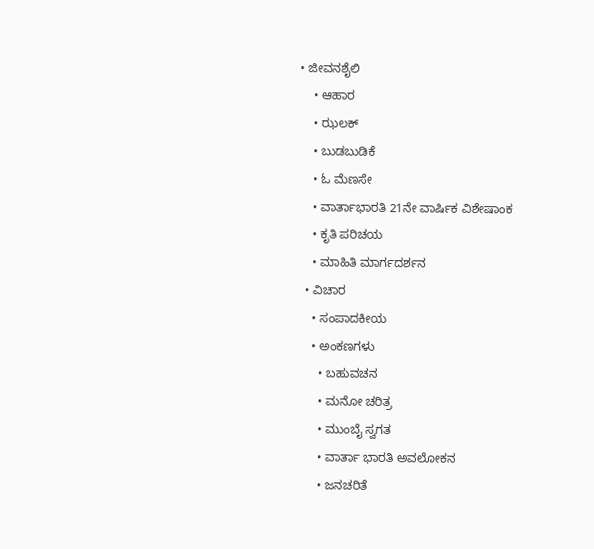• ಜೀವನಶೈಲಿ
    • ಆಹಾರ
    • ಝಲಕ್
    • ಬುಡಬುಡಿಕೆ
    • ಓ ಮೆಣಸೇ
    • ವಾರ್ತಾಭಾರತಿ 21ನೇ ವಾರ್ಷಿಕ ವಿಶೇಷಾಂಕ
    • ಕೃತಿ ಪರಿಚಯ
    • ಮಾಹಿತಿ ಮಾರ್ಗದರ್ಶನ
  • ವಿಚಾರ
    • ಸಂಪಾದಕೀಯ
    • ಅಂಕಣಗಳು
      • ಬಹುವಚನ
      • ಮನೋ ಚರಿತ್ರ
      • ಮುಂಬೈ ಸ್ವಗತ
      • ವಾರ್ತಾ ಭಾರತಿ ಅವಲೋಕನ
      • ಜನಚರಿತೆ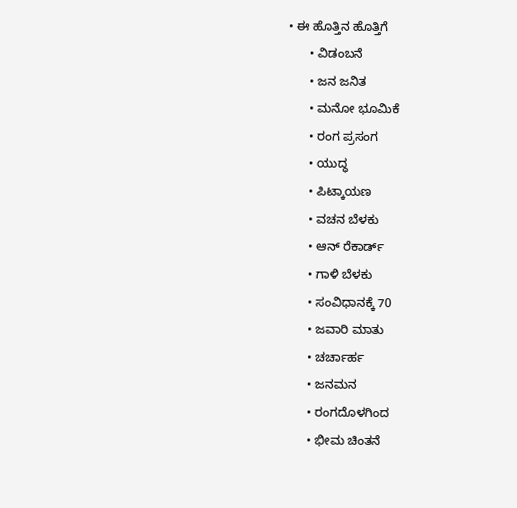• ಈ ಹೊತ್ತಿನ ಹೊತ್ತಿಗೆ
      • ವಿಡಂಬನೆ
      • ಜನ ಜನಿತ
      • ಮನೋ ಭೂಮಿಕೆ
      • ರಂಗ ಪ್ರಸಂಗ
      • ಯುದ್ಧ
      • ಪಿಟ್ಕಾಯಣ
      • ವಚನ ಬೆಳಕು
      • ಆನ್ ರೆಕಾರ್ಡ್
      • ಗಾಳಿ ಬೆಳಕು
      • ಸಂವಿಧಾನಕ್ಕೆ 70
      • ಜವಾರಿ ಮಾತು
      • ಚರ್ಚಾರ್ಹ
      • ಜನಮನ
      • ರಂಗದೊಳಗಿಂದ
      • ಭೀಮ ಚಿಂತನೆ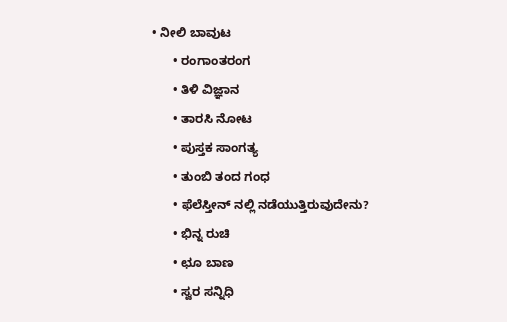• ನೀಲಿ ಬಾವುಟ
      • ರಂಗಾಂತರಂಗ
      • ತಿಳಿ ವಿಜ್ಞಾನ
      • ತಾರಸಿ ನೋಟ
      • ಪುಸ್ತಕ ಸಾಂಗತ್ಯ
      • ತುಂಬಿ ತಂದ ಗಂಧ
      • ಫೆಲೆಸ್ತೀನ್ ‌ನಲ್ಲಿ ನಡೆಯುತ್ತಿರುವುದೇನು?
      • ಭಿನ್ನ ರುಚಿ
      • ಛೂ ಬಾಣ
      • ಸ್ವರ ಸನ್ನಿಧಿ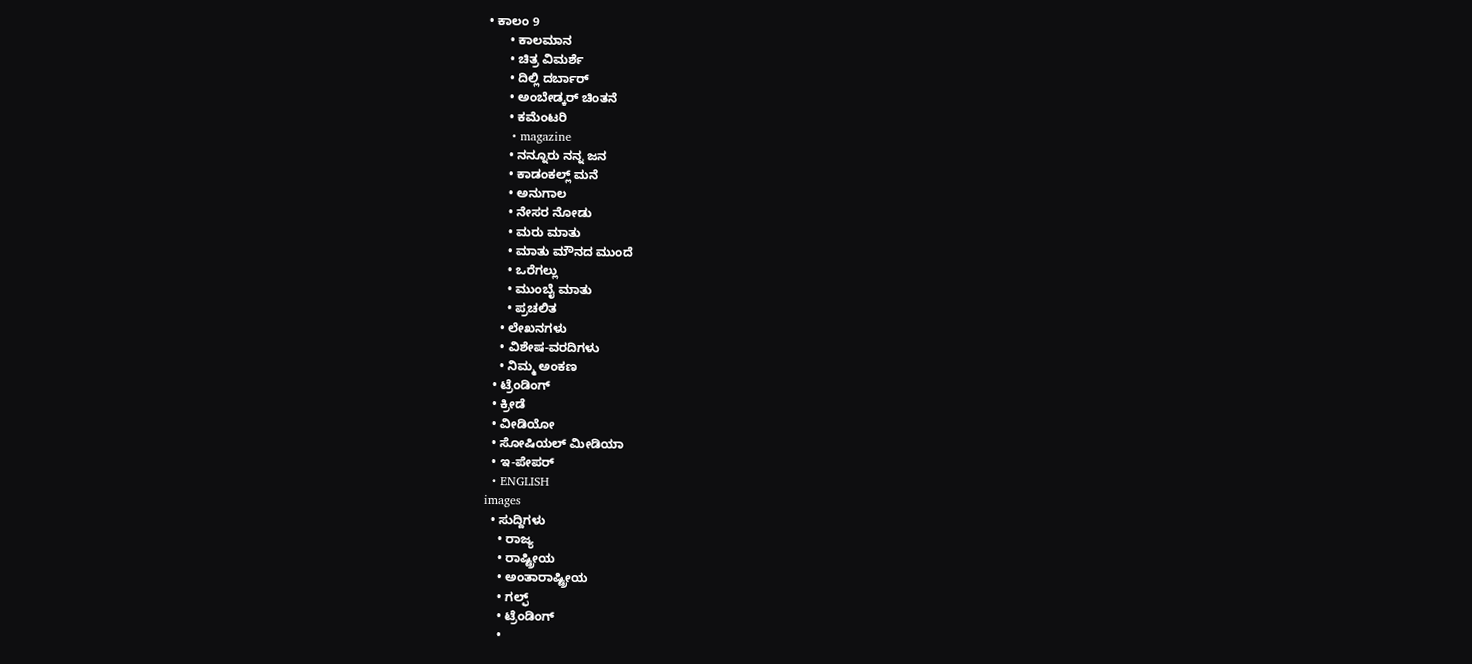• ಕಾಲಂ 9
      • ಕಾಲಮಾನ
      • ಚಿತ್ರ ವಿಮರ್ಶೆ
      • ದಿಲ್ಲಿ ದರ್ಬಾರ್
      • ಅಂಬೇಡ್ಕರ್ ಚಿಂತನೆ
      • ಕಮೆಂಟರಿ
      • magazine
      • ನನ್ನೂರು ನನ್ನ ಜನ
      • ಕಾಡಂಕಲ್ಲ್ ಮನೆ
      • ಅನುಗಾಲ
      • ನೇಸರ ನೋಡು
      • ಮರು ಮಾತು
      • ಮಾತು ಮೌನದ ಮುಂದೆ
      • ಒರೆಗಲ್ಲು
      • ಮುಂಬೈ ಮಾತು
      • ಪ್ರಚಲಿತ
    • ಲೇಖನಗಳು
    • ವಿಶೇಷ-ವರದಿಗಳು
    • ನಿಮ್ಮ ಅಂಕಣ
  • ಟ್ರೆಂಡಿಂಗ್
  • ಕ್ರೀಡೆ
  • ವೀಡಿಯೋ
  • ಸೋಷಿಯಲ್ ಮೀಡಿಯಾ
  • ಇ-ಪೇಪರ್
  • ENGLISH
images
  • ಸುದ್ದಿಗಳು
    • ರಾಜ್ಯ
    • ರಾಷ್ಟ್ರೀಯ
    • ಅಂತಾರಾಷ್ಟ್ರೀಯ
    • ಗಲ್ಫ್
    • ಟ್ರೆಂಡಿಂಗ್
    •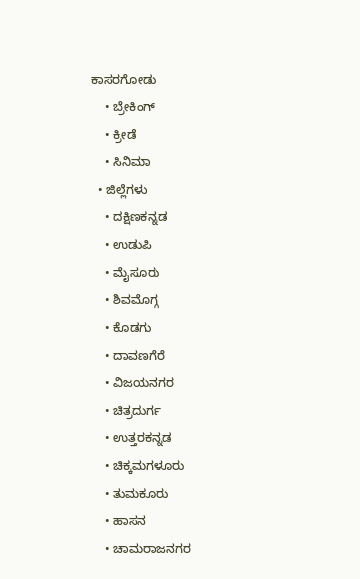ಕಾಸರಗೋಡು
    • ಬ್ರೇಕಿಂಗ್
    • ಕ್ರೀಡೆ
    • ಸಿನಿಮಾ
  • ಜಿಲ್ಲೆಗಳು
    • ದಕ್ಷಿಣಕನ್ನಡ
    • ಉಡುಪಿ
    • ಮೈಸೂರು
    • ಶಿವಮೊಗ್ಗ
    • ಕೊಡಗು
    • ದಾವಣಗೆರೆ
    • ವಿಜಯನಗರ
    • ಚಿತ್ರದುರ್ಗ
    • ಉತ್ತರಕನ್ನಡ
    • ಚಿಕ್ಕಮಗಳೂರು
    • ತುಮಕೂರು
    • ಹಾಸನ
    • ಚಾಮರಾಜನಗರ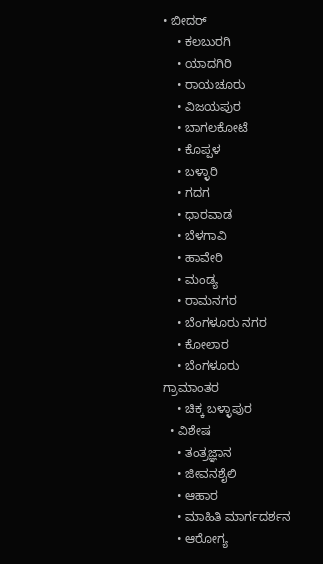• ಬೀದರ್‌
    • ಕಲಬುರಗಿ
    • ಯಾದಗಿರಿ
    • ರಾಯಚೂರು
    • ವಿಜಯಪುರ
    • ಬಾಗಲಕೋಟೆ
    • ಕೊಪ್ಪಳ
    • ಬಳ್ಳಾರಿ
    • ಗದಗ
    • ಧಾರವಾಡ
    • ಬೆಳಗಾವಿ
    • ಹಾವೇರಿ
    • ಮಂಡ್ಯ
    • ರಾಮನಗರ
    • ಬೆಂಗಳೂರು ನಗರ
    • ಕೋಲಾರ
    • ಬೆಂಗಳೂರು ಗ್ರಾಮಾಂತರ
    • ಚಿಕ್ಕ ಬಳ್ಳಾಪುರ
  • ವಿಶೇಷ
    • ತಂತ್ರಜ್ಞಾನ
    • ಜೀವನಶೈಲಿ
    • ಆಹಾರ
    • ಮಾಹಿತಿ ಮಾರ್ಗದರ್ಶನ
    • ಆರೋಗ್ಯ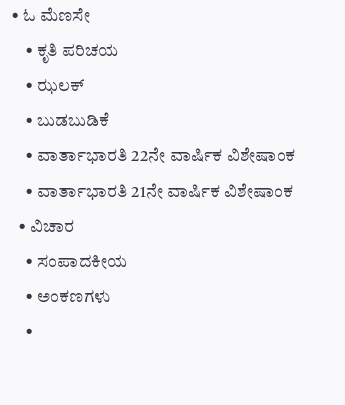• ಓ ಮೆಣಸೇ
    • ಕೃತಿ ಪರಿಚಯ
    • ಝಲಕ್
    • ಬುಡಬುಡಿಕೆ
    • ವಾರ್ತಾಭಾರತಿ 22ನೇ ವಾರ್ಷಿಕ ವಿಶೇಷಾಂಕ
    • ವಾರ್ತಾಭಾರತಿ 21ನೇ ವಾರ್ಷಿಕ ವಿಶೇಷಾಂಕ
  • ವಿಚಾರ
    • ಸಂಪಾದಕೀಯ
    • ಅಂಕಣಗಳು
    •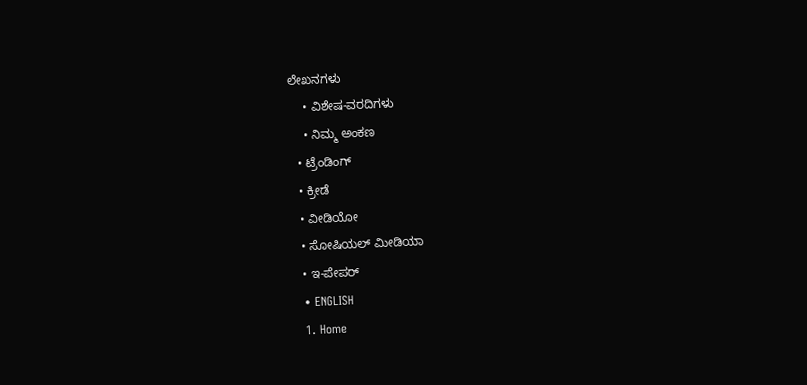ಲೇಖನಗಳು
    • ವಿಶೇಷ-ವರದಿಗಳು
    • ನಿಮ್ಮ ಅಂಕಣ
  • ಟ್ರೆಂಡಿಂಗ್
  • ಕ್ರೀಡೆ
  • ವೀಡಿಯೋ
  • ಸೋಷಿಯಲ್ ಮೀಡಿಯಾ
  • ಇ-ಪೇಪರ್
  • ENGLISH
  1. Home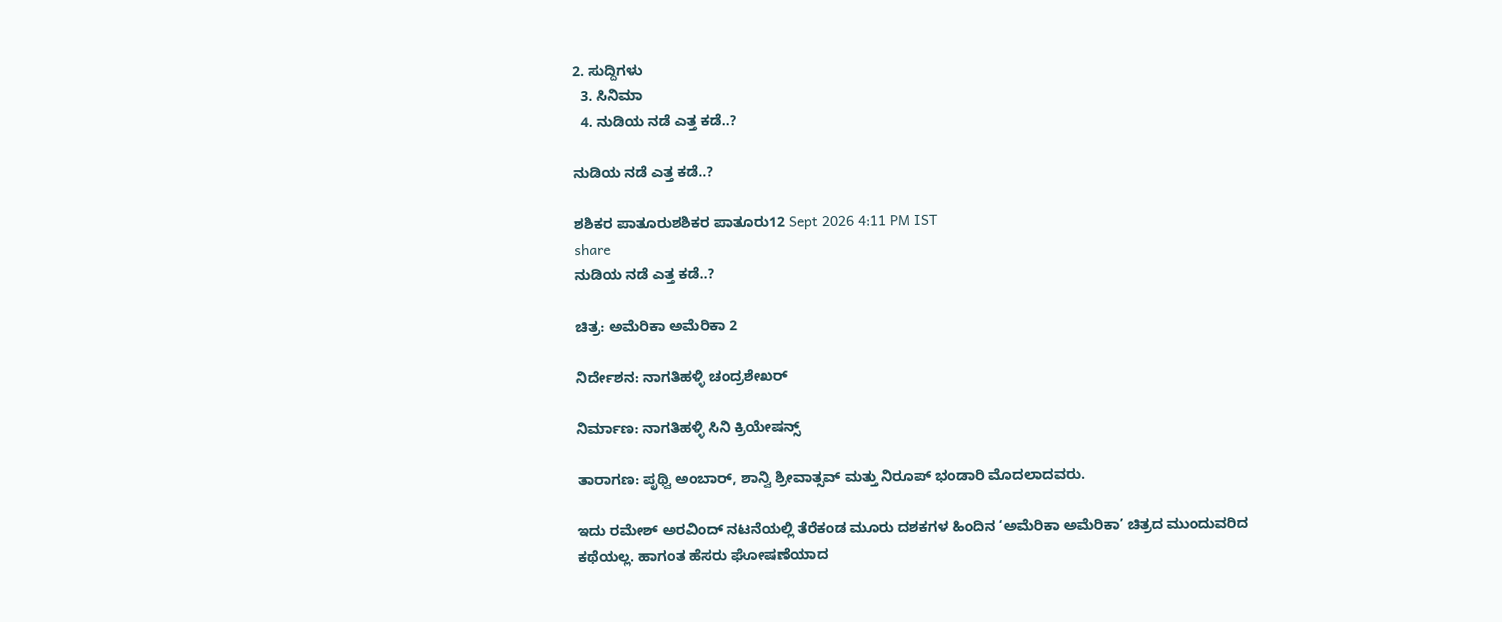2. ಸುದ್ದಿಗಳು
  3. ಸಿನಿಮಾ
  4. ನುಡಿಯ ನಡೆ ಎತ್ತ ಕಡೆ..?

ನುಡಿಯ ನಡೆ ಎತ್ತ ಕಡೆ..?

ಶಶಿಕರ ಪಾತೂರುಶಶಿಕರ ಪಾತೂರು12 Sept 2026 4:11 PM IST
share
ನುಡಿಯ ನಡೆ ಎತ್ತ ಕಡೆ..?

ಚಿತ್ರ: ಅಮೆರಿಕಾ ಅಮೆರಿಕಾ 2

ನಿರ್ದೇಶನ: ನಾಗತಿಹಳ್ಳಿ ಚಂದ್ರಶೇಖರ್

ನಿರ್ಮಾಣ: ನಾಗತಿಹಳ್ಳಿ ಸಿನಿ ಕ್ರಿಯೇಷನ್ಸ್

ತಾರಾಗಣ: ಪೃಥ್ವಿ ಅಂಬಾರ್, ಶಾನ್ವಿ ಶ್ರೀವಾತ್ಸವ್ ಮತ್ತು ನಿರೂಪ್ ಭಂಡಾರಿ ಮೊದಲಾದವರು.

ಇದು ರಮೇಶ್ ಅರವಿಂದ್ ನಟನೆಯಲ್ಲಿ ತೆರೆಕಂಡ ಮೂರು ದಶಕಗಳ ಹಿಂದಿನ ‘ಅಮೆರಿಕಾ ಅಮೆರಿಕಾ’ ಚಿತ್ರದ ಮುಂದುವರಿದ ಕಥೆಯಲ್ಲ. ಹಾಗಂತ ಹೆಸರು ಘೋಷಣೆಯಾದ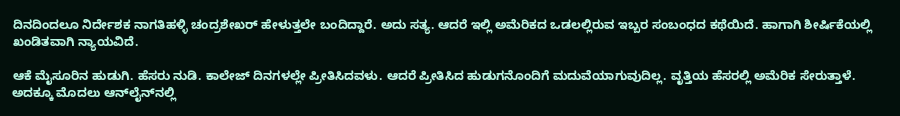ದಿನದಿಂದಲೂ ನಿರ್ದೇಶಕ ನಾಗತಿಹಳ್ಳಿ ಚಂದ್ರಶೇಖರ್ ಹೇಳುತ್ತಲೇ ಬಂದಿದ್ದಾರೆ. ಅದು ಸತ್ಯ. ಆದರೆ ಇಲ್ಲಿ ಅಮೆರಿಕದ ಒಡಲಲ್ಲಿರುವ ಇಬ್ಬರ ಸಂಬಂಧದ ಕಥೆಯಿದೆ. ಹಾಗಾಗಿ ಶೀರ್ಷಿಕೆಯಲ್ಲಿ ಖಂಡಿತವಾಗಿ ನ್ಯಾಯವಿದೆ.

ಆಕೆ ಮೈಸೂರಿನ ಹುಡುಗಿ. ಹೆಸರು ನುಡಿ. ಕಾಲೇಜ್ ದಿನಗಳಲ್ಲೇ ಪ್ರೀತಿಸಿದವಳು. ಆದರೆ ಪ್ರೀತಿಸಿದ ಹುಡುಗನೊಂದಿಗೆ ಮದುವೆಯಾಗುವುದಿಲ್ಲ. ವೃತ್ತಿಯ ಹೆಸರಲ್ಲಿ ಅಮೆರಿಕ ಸೇರುತ್ತಾಳೆ. ಅದಕ್ಕೂ ಮೊದಲು ಆನ್‌ಲೈನ್‌ನಲ್ಲಿ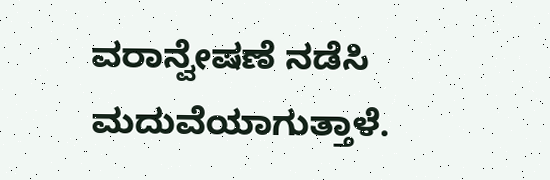ವರಾನ್ವೇಷಣೆ ನಡೆಸಿ ಮದುವೆಯಾಗುತ್ತಾಳೆ.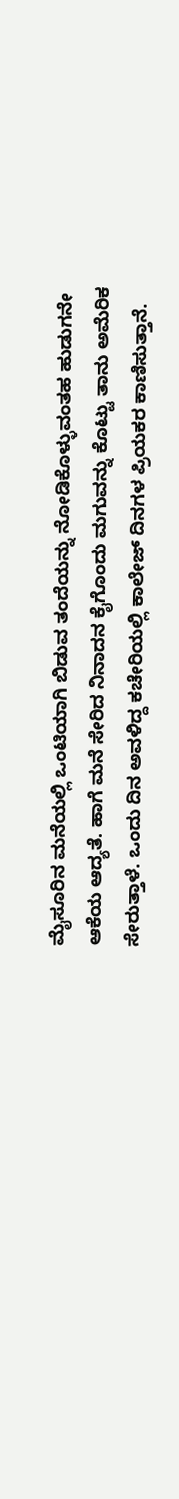ಮೈಸೂರಿನ ಮನೆಯಲ್ಲಿ ಒಂಟಿಯಾಗಿ ಬಿಡುವ ತಂದೆಯನ್ನು ನೋಡಿಕೊಳ್ಳುವಂತಹ ಹುಡುಗನೇ ಆಕೆಯ ಆದ್ಯತೆ. ಹಾಗೆ ಮನೆ ಸೇರಿದ ನಿನಾದನ ಕೈಗೊಂದು ಮಗುವನ್ನು ಕೊಟ್ಟು ತಾನು ಅಮೆರಿಕ ಸೇರುತ್ತಾಳೆ. ಒಂದು ದಿನ ಅವಳಿದ್ದ ಕಚೇರಿಯಲ್ಲಿ ಕಾಲೇಜ್ ದಿನಗಳ ಪ್ರಿಯಕರ ಕಾಣಿಸುತ್ತಾನೆ.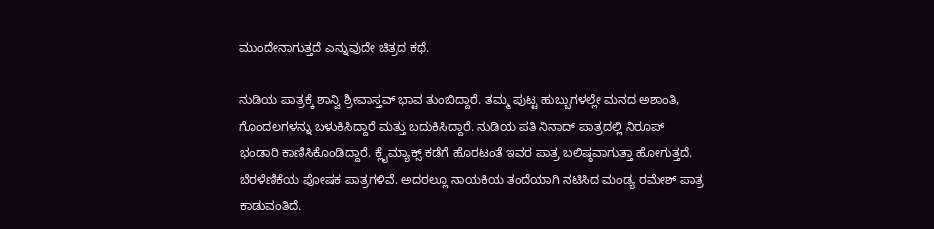ಮುಂದೇನಾಗುತ್ತದೆ ಎನ್ನುವುದೇ ಚಿತ್ರದ ಕಥೆ.

ನುಡಿಯ ಪಾತ್ರಕ್ಕೆ ಶಾನ್ವಿ ಶ್ರೀವಾಸ್ತವ್ ಭಾವ ತುಂಬಿದ್ದಾರೆ. ತಮ್ಮ ಪುಟ್ಟ ಹುಬ್ಬುಗಳಲ್ಲೇ ಮನದ ಅಶಾಂತಿ, ಗೊಂದಲಗಳನ್ನು ಬಳುಕಿಸಿದ್ದಾರೆ ಮತ್ತು ಬದುಕಿಸಿದ್ದಾರೆ. ನುಡಿಯ ಪತಿ ನಿನಾದ್ ಪಾತ್ರದಲ್ಲಿ ನಿರೂಪ್ ಭಂಡಾರಿ ಕಾಣಿಸಿಕೊಂಡಿದ್ದಾರೆ. ಕ್ಲೈಮ್ಯಾಕ್ಸ್ ಕಡೆಗೆ ಹೊರಟಂತೆ ಇವರ ಪಾತ್ರ ಬಲಿಷ್ಠವಾಗುತ್ತಾ ಹೋಗುತ್ತದೆ. ಬೆರಳೆಣಿಕೆಯ ಪೋಷಕ ಪಾತ್ರಗಳಿವೆ. ಅದರಲ್ಲೂ ನಾಯಕಿಯ ತಂದೆಯಾಗಿ ನಟಿಸಿದ ಮಂಡ್ಯ ರಮೇಶ್ ಪಾತ್ರ ಕಾಡುವಂತಿದೆ.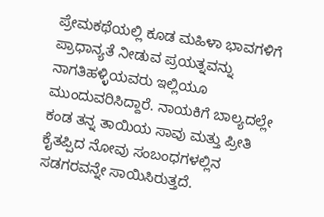ಪ್ರೇಮಕಥೆಯಲ್ಲಿ ಕೂಡ ಮಹಿಳಾ ಭಾವಗಳಿಗೆ ಪ್ರಾಧಾನ್ಯತೆ ನೀಡುವ ಪ್ರಯತ್ನವನ್ನು ನಾಗತಿಹಳ್ಳಿಯವರು ಇಲ್ಲಿಯೂ ಮುಂದುವರಿಸಿದ್ದಾರೆ. ನಾಯಕಿಗೆ ಬಾಲ್ಯದಲ್ಲೇ ಕಂಡ ತನ್ನ ತಾಯಿಯ ಸಾವು ಮತ್ತು ಪ್ರೀತಿ ಕೈತಪ್ಪಿದ ನೋವು ಸಂಬಂಧಗಳಲ್ಲಿನ ಸಡಗರವನ್ನೇ ಸಾಯಿಸಿರುತ್ತದೆ.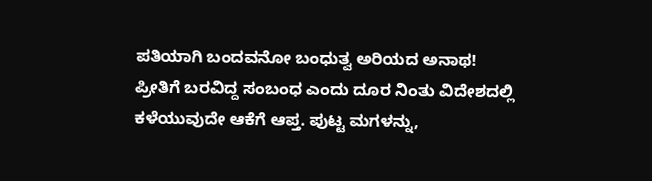ಪತಿಯಾಗಿ ಬಂದವನೋ ಬಂಧುತ್ವ ಅರಿಯದ ಅನಾಥ! ಪ್ರೀತಿಗೆ ಬರವಿದ್ದ ಸಂಬಂಧ ಎಂದು ದೂರ ನಿಂತು ವಿದೇಶದಲ್ಲಿ ಕಳೆಯುವುದೇ ಆಕೆಗೆ ಆಪ್ತ. ಪುಟ್ಟ ಮಗಳನ್ನು,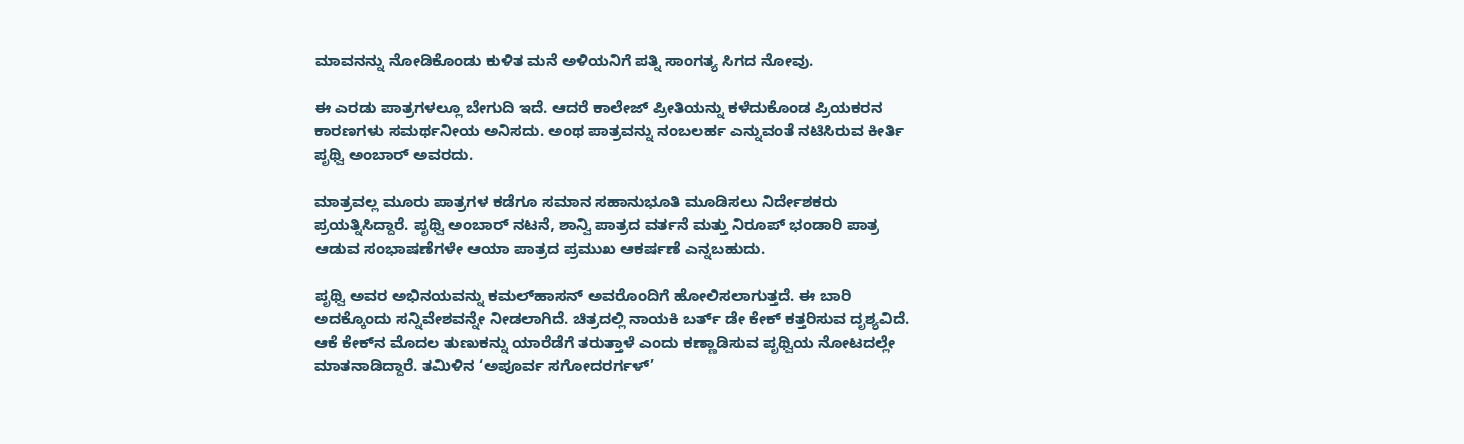ಮಾವನನ್ನು ನೋಡಿಕೊಂಡು ಕುಳಿತ ಮನೆ ಅಳಿಯನಿಗೆ ಪತ್ನಿ ಸಾಂಗತ್ಯ ಸಿಗದ ನೋವು.

ಈ ಎರಡು ಪಾತ್ರಗಳಲ್ಲೂ ಬೇಗುದಿ ಇದೆ. ಆದರೆ ಕಾಲೇಜ್ ಪ್ರೀತಿಯನ್ನು ಕಳೆದುಕೊಂಡ ಪ್ರಿಯಕರನ ಕಾರಣಗಳು ಸಮರ್ಥನೀಯ ಅನಿಸದು. ಅಂಥ ಪಾತ್ರವನ್ನು ನಂಬಲರ್ಹ ಎನ್ನುವಂತೆ ನಟಿಸಿರುವ ಕೀರ್ತಿ ಪೃಥ್ವಿ ಅಂಬಾರ್ ಅವರದು.

ಮಾತ್ರವಲ್ಲ ಮೂರು ಪಾತ್ರಗಳ ಕಡೆಗೂ ಸಮಾನ ಸಹಾನುಭೂತಿ ಮೂಡಿಸಲು ನಿರ್ದೇಶಕರು ಪ್ರಯತ್ನಿಸಿದ್ದಾರೆ. ಪೃಥ್ವಿ ಅಂಬಾರ್ ನಟನೆ, ಶಾನ್ವಿ ಪಾತ್ರದ ವರ್ತನೆ ಮತ್ತು ನಿರೂಪ್ ಭಂಡಾರಿ ಪಾತ್ರ ಆಡುವ ಸಂಭಾಷಣೆಗಳೇ ಆಯಾ ಪಾತ್ರದ ಪ್ರಮುಖ ಆಕರ್ಷಣೆ ಎನ್ನಬಹುದು.

ಪೃಥ್ವಿ ಅವರ ಅಭಿನಯವನ್ನು ಕಮಲ್‌ಹಾಸನ್ ಅವರೊಂದಿಗೆ ಹೋಲಿಸಲಾಗುತ್ತದೆ. ಈ ಬಾರಿ ಅದಕ್ಕೊಂದು ಸನ್ನಿವೇಶವನ್ನೇ ನೀಡಲಾಗಿದೆ. ಚಿತ್ರದಲ್ಲಿ ನಾಯಕಿ ಬರ್ತ್ ಡೇ ಕೇಕ್ ಕತ್ತರಿಸುವ ದೃಶ್ಯವಿದೆ. ಆಕೆ ಕೇಕ್‌ನ ಮೊದಲ ತುಣುಕನ್ನು ಯಾರೆಡೆಗೆ ತರುತ್ತಾಳೆ ಎಂದು ಕಣ್ಣಾಡಿಸುವ ಪೃಥ್ವಿಯ ನೋಟದಲ್ಲೇ ಮಾತನಾಡಿದ್ದಾರೆ. ತಮಿಳಿನ ‘ಅಪೂರ್ವ ಸಗೋದರರ್ಗಳ್’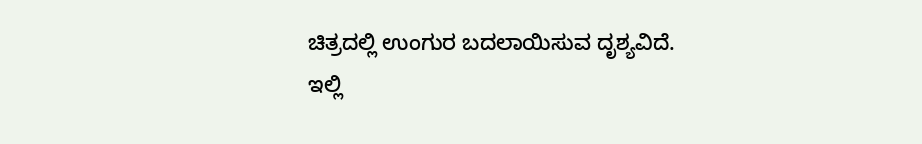ಚಿತ್ರದಲ್ಲಿ ಉಂಗುರ ಬದಲಾಯಿಸುವ ದೃಶ್ಯವಿದೆ. ಇಲ್ಲಿ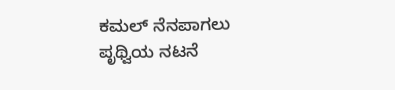ಕಮಲ್ ನೆನಪಾಗಲು ಪೃಥ್ವಿಯ ನಟನೆ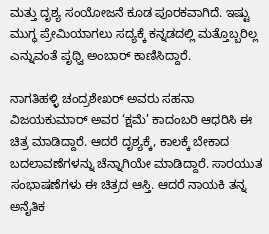ಮತ್ತು ದೃಶ್ಯ ಸಂಯೋಜನೆ ಕೂಡ ಪೂರಕವಾಗಿದೆ. ಇಷ್ಟು ಮುಗ್ಧ ಪ್ರೇಮಿಯಾಗಲು ಸದ್ಯಕ್ಕೆ ಕನ್ನಡದಲ್ಲಿ ಮತ್ತೊಬ್ಬರಿಲ್ಲ ಎನ್ನುವಂತೆ ಪೃಥ್ವಿ ಅಂಬಾರ್ ಕಾಣಿಸಿದ್ದಾರೆ.

ನಾಗತಿಹಳ್ಳಿ ಚಂದ್ರಶೇಖರ್ ಅವರು ಸಹನಾ ವಿಜಯಕುಮಾರ್ ಅವರ ‘ಕ್ಷಮೆ’ ಕಾದಂಬರಿ ಆಧರಿಸಿ ಈ ಚಿತ್ರ ಮಾಡಿದ್ದಾರೆ. ಆದರೆ ದೃಶ್ಯಕ್ಕೆ, ಕಾಲಕ್ಕೆ ಬೇಕಾದ ಬದಲಾವಣೆಗಳನ್ನು ಚೆನ್ನಾಗಿಯೇ ಮಾಡಿದ್ದಾರೆ. ಸಾರಯುತ ಸಂಭಾಷಣೆಗಳು ಈ ಚಿತ್ರದ ಆಸ್ತಿ. ಆದರೆ ನಾಯಕಿ ತನ್ನ ಅನೈತಿಕ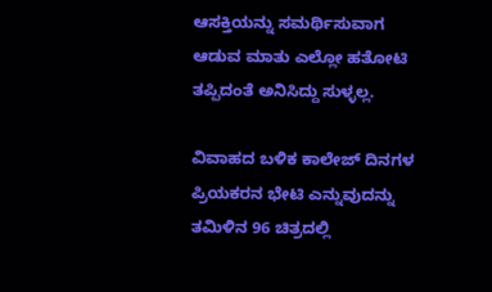ಆಸಕ್ತಿಯನ್ನು ಸಮರ್ಥಿಸುವಾಗ ಆಡುವ ಮಾತು ಎಲ್ಲೋ ಹತೋಟಿ ತಪ್ಪಿದಂತೆ ಅನಿಸಿದ್ದು ಸುಳ್ಳಲ್ಲ.

ವಿವಾಹದ ಬಳಿಕ ಕಾಲೇಜ್ ದಿನಗಳ ಪ್ರಿಯಕರನ ಭೇಟಿ ಎನ್ನುವುದನ್ನು ತಮಿಳಿನ 96 ಚಿತ್ರದಲ್ಲಿ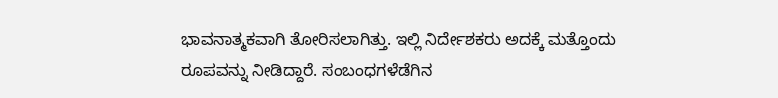ಭಾವನಾತ್ಮಕವಾಗಿ ತೋರಿಸಲಾಗಿತ್ತು. ಇಲ್ಲಿ ನಿರ್ದೇಶಕರು ಅದಕ್ಕೆ ಮತ್ತೊಂದು ರೂಪವನ್ನು ನೀಡಿದ್ದಾರೆ. ಸಂಬಂಧಗಳೆಡೆಗಿನ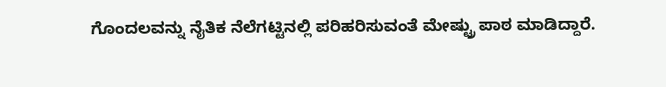ಗೊಂದಲವನ್ನು ನೈತಿಕ ನೆಲೆಗಟ್ಟಿನಲ್ಲಿ ಪರಿಹರಿಸುವಂತೆ ಮೇಷ್ಟ್ರು ಪಾಠ ಮಾಡಿದ್ದಾರೆ.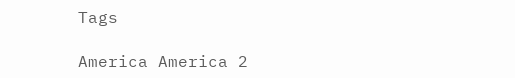Tags

America America 2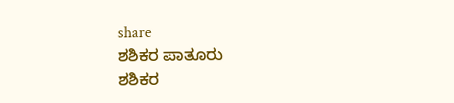share
ಶಶಿಕರ ಪಾತೂರು
ಶಶಿಕರ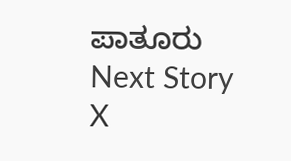ಪಾತೂರು
Next Story
X